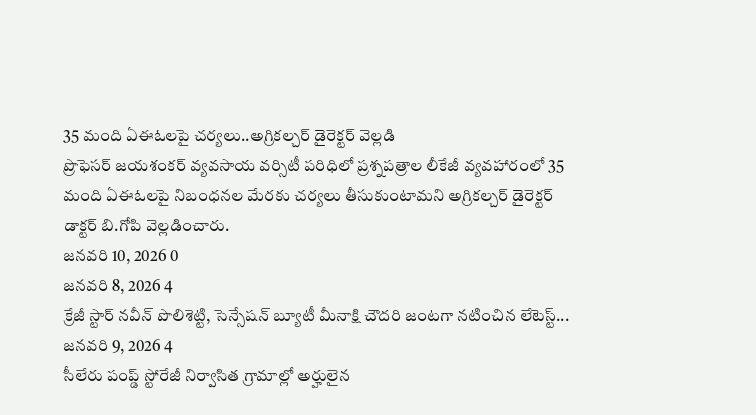35 మంది ఏఈఓలపై చర్యలు..అగ్రికల్చర్ డైరెక్టర్ వెల్లడి
ప్రొఫెసర్ జయశంకర్ వ్యవసాయ వర్సిటీ పరిధిలో ప్రశ్నపత్రాల లీకేజీ వ్యవహారంలో 35 మంది ఏఈఓలపై నిబంధనల మేరకు చర్యలు తీసుకుంటామని అగ్రికల్చర్ డైరెక్టర్ డాక్టర్ బి.గోపి వెల్లడించారు.
జనవరి 10, 2026 0
జనవరి 8, 2026 4
క్రేజీ స్టార్ నవీన్ పొలిశెట్టి, సెన్సేషన్ బ్యూటీ మీనాక్షి చౌదరి జంటగా నటించిన లేటెస్ట్...
జనవరి 9, 2026 4
సీలేరు పంప్డ్ స్టోరేజీ నిర్వాసిత గ్రామాల్లో అర్హులైన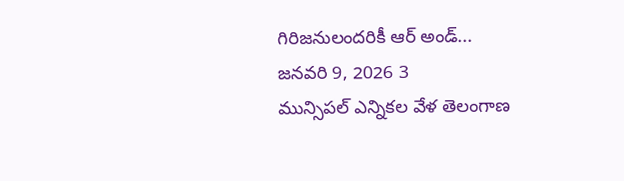గిరిజనులందరికీ ఆర్ అండ్...
జనవరి 9, 2026 3
మున్సిపల్ ఎన్నికల వేళ తెలంగాణ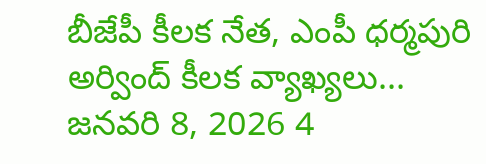బీజేపీ కీలక నేత, ఎంపీ ధర్మపురి అర్వింద్ కీలక వ్యాఖ్యలు...
జనవరి 8, 2026 4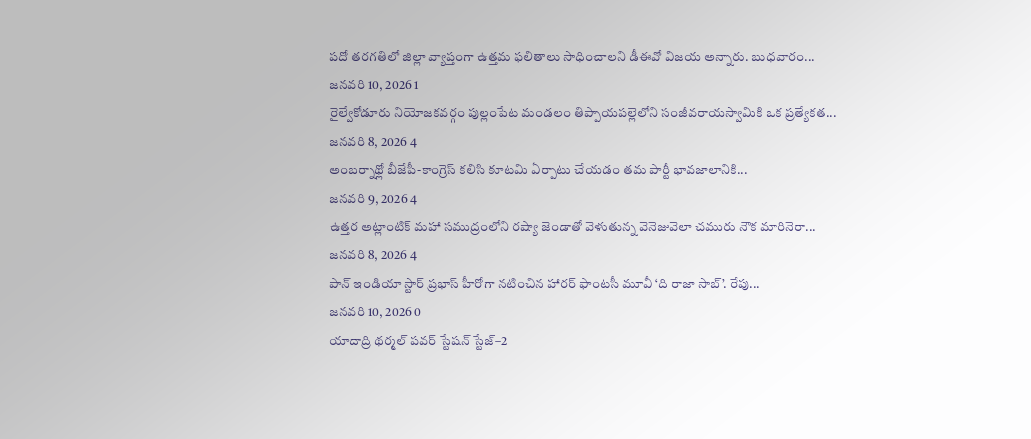పదో తరగతిలో జిల్లా వ్యాప్తంగా ఉత్తమ ఫలితాలు సాధించాలని డీఈవో విజయ అన్నారు. బుధవారం...
జనవరి 10, 2026 1
రైల్వేకోడూరు నియోజకవర్గం పుల్లంపేట మండలం తిప్పాయపల్లెలోని సంజీవరాయస్వామికి ఒక ప్రత్యేకత...
జనవరి 8, 2026 4
అంబర్నాథ్లో బీజేపీ-కాంగ్రెస్ కలిసి కూటమి ఏర్పాటు చేయడం తమ పార్టీ భావజాలానికి...
జనవరి 9, 2026 4
ఉత్తర అట్లాంటిక్ మహా సముద్రంలోని రష్యా జెండాతో వెళుతున్న వెనెజువెలా చమురు నౌక మారినెరా...
జనవరి 8, 2026 4
పాన్ ఇండియా స్టార్ ప్రభాస్ హీరోగా నటించిన హారర్ ఫాంటసీ మూవీ ‘ది రాజా సాబ్’. రేపు...
జనవరి 10, 2026 0
యాదాద్రి థర్మల్ పవర్ స్టేషన్ స్టేజ్–2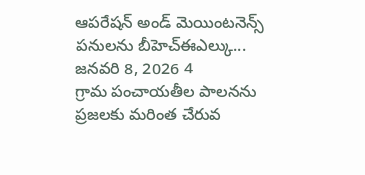ఆపరేషన్ అండ్ మెయింటనెన్స్ పనులను బీహెచ్ఈఎల్కు...
జనవరి 8, 2026 4
గ్రామ పంచాయతీల పాలనను ప్రజలకు మరింత చేరువ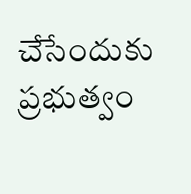చేసేందుకు ప్రభుత్వం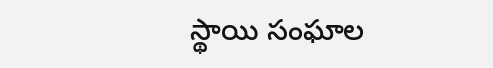స్థాయి సంఘాల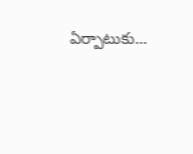ఏర్పాటుకు...